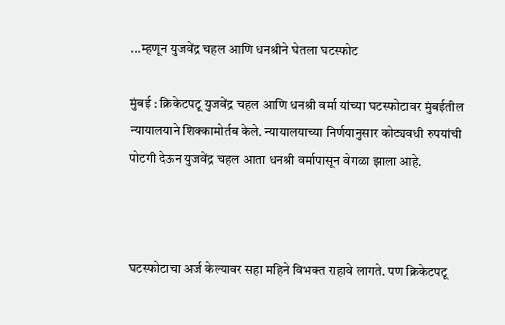...म्हणून युजवेंद्र चहल आणि धनश्रीने घेतला घटस्फोट

मुंबई : क्रिकेटपटू युजवेंद्र चहल आणि धनश्री वर्मा यांच्या घटस्फोटावर मुंबईतील न्यायालयाने शिक्कामोर्तब केले. न्यायालयाच्या निर्णयानुसार कोट्यवधी रुपयांची पोटगी देऊन युजवेंद्र चहल आता धनश्री वर्मापासून वेगळा झाला आहे.



घटस्फोटाचा अर्ज केल्यावर सहा महिने विभक्त राहावे लागते. पण क्रिकेटपटू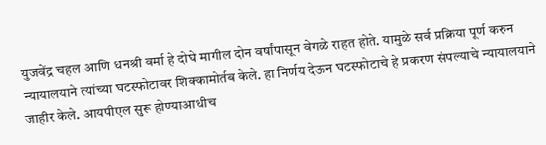युजवेंद्र चहल आणि धनश्री वर्मा हे दोघे मागील दोन वर्षांपासून वेगळे राहत होते. यामुळे सर्व प्रक्रिया पूर्ण करुन न्यायालयाने त्यांच्या घटस्फोटावर शिक्कामोर्तब केले. हा निर्णय देऊन घटस्फोटाचे हे प्रकरण संपल्याचे न्यायालयाने जाहीर केले. आयपीएल सुरू होण्याआधीच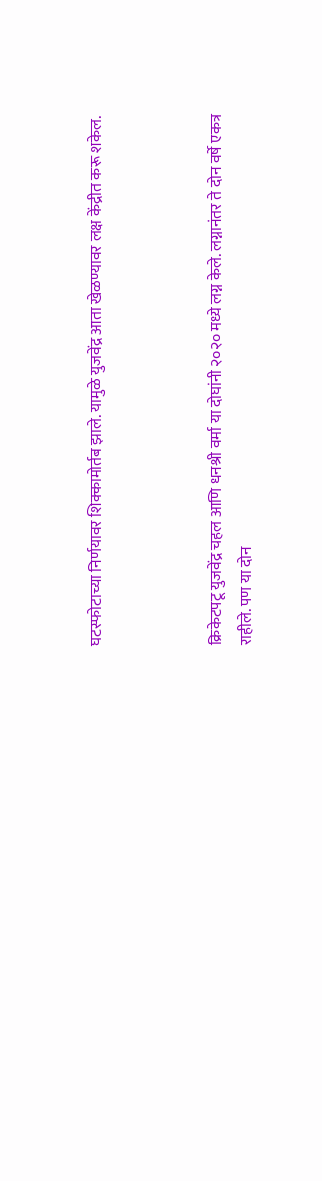घटस्फोटाच्या निर्णयावर शिक्कामोर्तब झाले. यामुळे युजवेंद्र आता खेळण्यावर लक्ष केंद्रीत करू शकेल.



क्रिकेटपटू युजवेंद्र चहल आणि धनश्री वर्मा या दोघांनी २०२० मध्ये लग्न केले. लग्नानंतर ते दोन वर्षे एकत्र राहीले. पण या दोन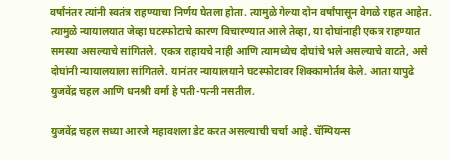वर्षांनंतर त्यांनी स्वतंत्र राहण्याचा निर्णय घेतला होता. त्यामुळे गेल्या दोन वर्षांपासून वेगळे राहत आहेत. त्यामुळे न्यायालयात जेव्हा घटस्फोटाचे कारण विचारण्यात आले तेव्हा, या दोघांनाही एकत्र राहण्यात समस्या असल्याचे सांगितले. एकत्र राहायचे नाही आणि त्यामध्येच दोघांचे भले असल्याचे वाटते, असे दोघांनी न्यायालयाला सांगितले. यानंतर न्यायालयाने घटस्फोटावर शिक्कामोर्तब केले. आता यापुढे युजवेंद्र चहल आणि धनश्री वर्मा हे पती-पत्नी नसतील.

युजवेंद्र चहल सध्या आरजे महावशला डेट करत असल्याची चर्चा आहे. चॅम्पियन्स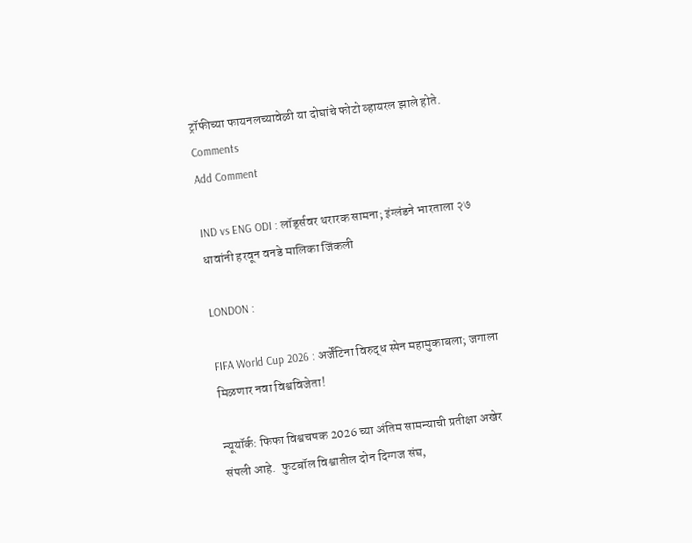ट्रॉफीच्या फायनलच्यावेळी या दोघांचे फोटो व्हायरल झाले होते.
Comments
Add Comment

IND vs ENG ODI : लॉर्ड्सवर थरारक सामना; इंग्लंडने भारताला २७ धावांनी हरवून वनडे मालिका जिंकली

LONDON :

FIFA World Cup 2026 : अर्जेंटिना विरुद्ध स्पेन महामुकाबला; जगाला मिळणार नवा विश्वविजेता!

न्यूयॉर्क: फिफा विश्वचषक 2026 च्या अंतिम सामन्याची प्रतीक्षा अखेर संपली आहे.  फुटबॉल विश्वातील दोन दिग्गज संघ,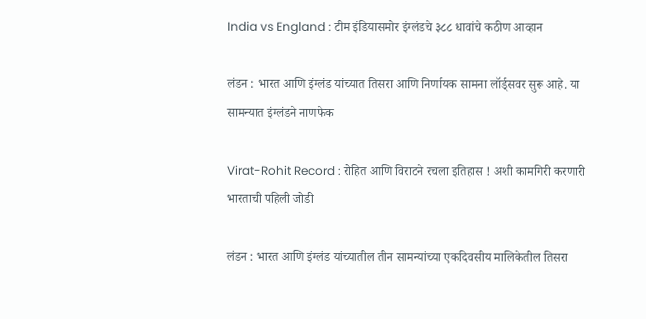India vs England : टीम इंडियासमोर इंग्लंडचे ३८८ धावांचे कठीण आव्हान

लंडन : भारत आणि इंग्लंड यांच्यात तिसरा आणि निर्णायक सामना लॉर्ड्सवर सुरू आहे. या सामन्यात इंग्लंडने नाणफेक

Virat-Rohit Record : रोहित आणि विराटने रचला इतिहास ! अशी कामगिरी करणारी भारताची पहिली जोडी

लंडन : भारत आणि इंग्लंड यांच्यातील तीन सामन्यांच्या एकदिवसीय मालिकेतील तिसरा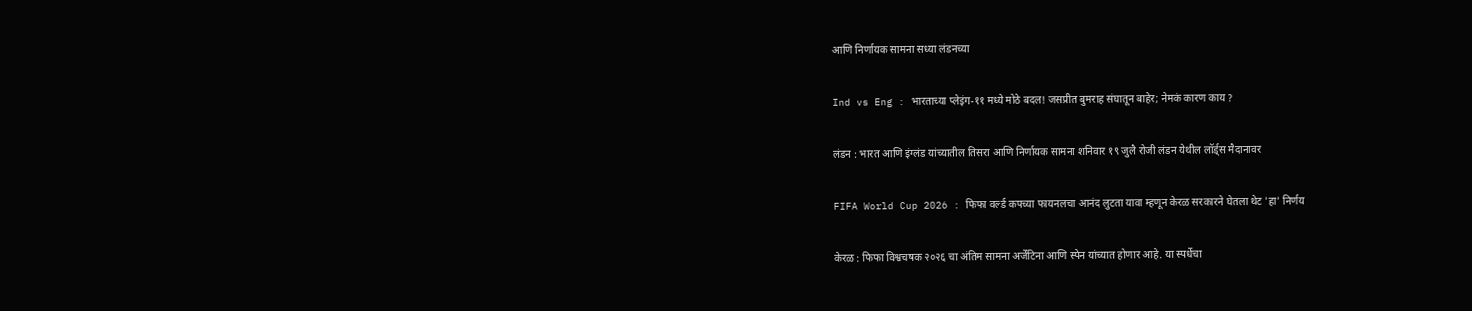आणि निर्णायक सामना सध्या लंडनच्या

Ind vs Eng : भारताच्या प्लेइंग-११ मध्ये मोठे बदल! जसप्रीत बुमराह संघातून बाहेर; नेमकं कारण काय ?

लंडन : भारत आणि इंग्लंड यांच्यातील तिसरा आणि निर्णायक सामना शनिवार १९ जुलै रोजी लंडन येथील लॉर्ड्स मैदानावर

FIFA World Cup 2026 : फिफा वर्ल्ड कपच्या फायनलचा आनंद लुटता यावा म्हणून केरळ सरकारने घेतला थेट 'हा' निर्णय

केरळ : फिफा विश्वचषक २०२६ चा अंतिम सामना अर्जेंटिना आणि स्पेन यांच्यात होणार आहे. या स्पर्धेचा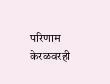परिणाम केरळवरही